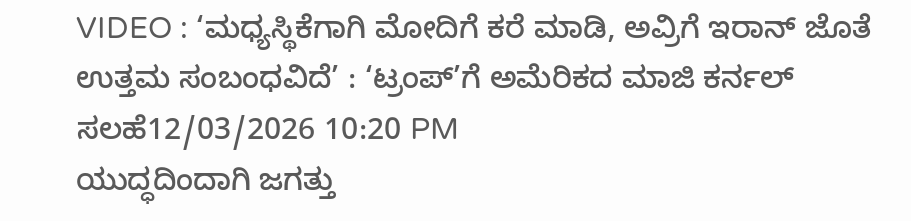VIDEO : ‘ಮಧ್ಯಸ್ಥಿಕೆಗಾಗಿ ಮೋದಿಗೆ ಕರೆ ಮಾಡಿ, ಅವ್ರಿಗೆ ಇರಾನ್ ಜೊತೆ ಉತ್ತಮ ಸಂಬಂಧವಿದೆ’ : ‘ಟ್ರಂಪ್’ಗೆ ಅಮೆರಿಕದ ಮಾಜಿ ಕರ್ನಲ್ ಸಲಹೆ12/03/2026 10:20 PM
ಯುದ್ಧದಿಂದಾಗಿ ಜಗತ್ತು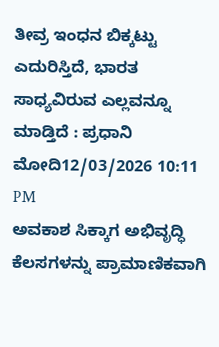ತೀವ್ರ ಇಂಧನ ಬಿಕ್ಕಟ್ಟು ಎದುರಿಸ್ತಿದೆ, ಭಾರತ ಸಾಧ್ಯವಿರುವ ಎಲ್ಲವನ್ನೂ ಮಾಡ್ತಿದೆ : ಪ್ರಧಾನಿ ಮೋದಿ12/03/2026 10:11 PM
ಅವಕಾಶ ಸಿಕ್ಕಾಗ ಅಭಿವೃದ್ಧಿ ಕೆಲಸಗಳನ್ನು ಪ್ರಾಮಾಣಿಕವಾಗಿ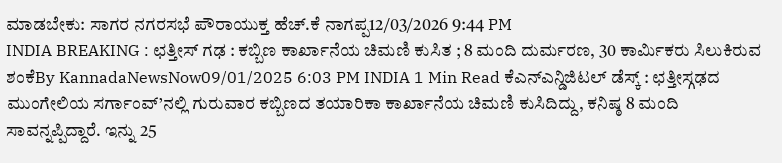ಮಾಡಬೇಕು: ಸಾಗರ ನಗರಸಭೆ ಪೌರಾಯುಕ್ತ ಹೆಚ್.ಕೆ ನಾಗಪ್ಪ12/03/2026 9:44 PM
INDIA BREAKING : ಛತ್ತೀಸ್ ಗಢ : ಕಬ್ಬಿಣ ಕಾರ್ಖಾನೆಯ ಚಿಮಣಿ ಕುಸಿತ ; 8 ಮಂದಿ ದುರ್ಮರಣ, 30 ಕಾರ್ಮಿಕರು ಸಿಲುಕಿರುವ ಶಂಕೆBy KannadaNewsNow09/01/2025 6:03 PM INDIA 1 Min Read ಕೆಎನ್ಎನ್ಡಿಜಿಟಲ್ ಡೆಸ್ಕ್ : ಛತ್ತೀಸ್ಗಢದ ಮುಂಗೇಲಿಯ ಸರ್ಗಾಂವ್’ನಲ್ಲಿ ಗುರುವಾರ ಕಬ್ಬಿಣದ ತಯಾರಿಕಾ ಕಾರ್ಖಾನೆಯ ಚಿಮಣಿ ಕುಸಿದಿದ್ದು, ಕನಿಷ್ಠ 8 ಮಂದಿ ಸಾವನ್ನಪ್ಪಿದ್ದಾರೆ. ಇನ್ನು 25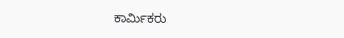ಕಾರ್ಮಿಕರು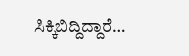ಸಿಕ್ಕಿಬಿದ್ದಿದ್ದಾರೆ…